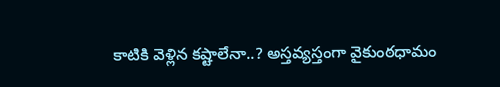కాటికి వెళ్లిన కష్టాలేనా..? అస్తవ్యస్తంగా వైకుంఠధామం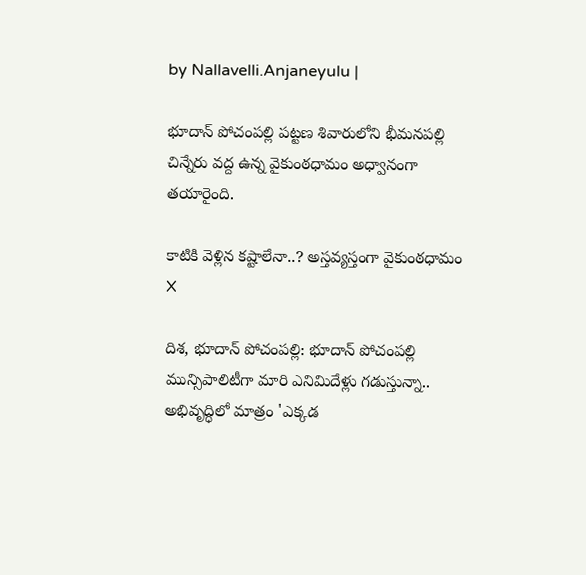by Nallavelli.Anjaneyulu |

భూదాన్ పోచంప‌ల్లి పట్టణ శివారులోని భీమనపల్లి చిన్నేరు వద్ద ఉన్న వైకుంఠధామం అధ్వానంగా తయారైంది.

కాటికి వెళ్లిన కష్టాలేనా..? అస్తవ్యస్తంగా వైకుంఠధామం
X

దిశ, భూదాన్ పోచంపల్లి: భూదాన్ పోచంపల్లి మున్సిపాలిటీగా మారి ఎనిమిదేళ్లు గడుస్తున్నా.. అభివృద్ధిలో మాత్రం 'ఎక్కడ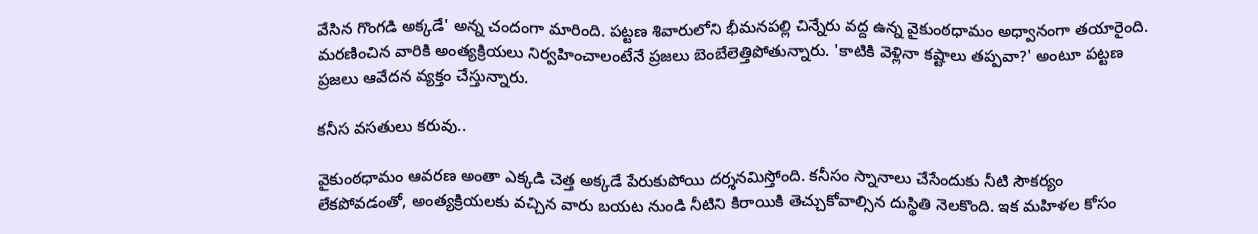వేసిన గొంగడి అక్కడే' అన్న చందంగా మారింది. పట్టణ శివారులోని భీమనపల్లి చిన్నేరు వద్ద ఉన్న వైకుంఠధామం అధ్వానంగా తయారైంది. మరణించిన వారికి అంత్యక్రియలు నిర్వహించాలంటేనే ప్రజలు బెంబేలెత్తిపోతున్నారు. 'కాటికి వెళ్లినా కష్టాలు తప్పవా?' అంటూ పట్టణ ప్రజలు ఆవేదన వ్యక్తం చేస్తున్నారు.

కనీస వసతులు కరువు..

వైకుంఠధామం ఆవరణ అంతా ఎక్కడి చెత్త అక్కడే పేరుకుపోయి దర్శనమిస్తోంది. కనీసం స్నానాలు చేసేందుకు నీటి సౌకర్యం లేకపోవడంతో, అంత్యక్రియలకు వచ్చిన వారు బయట నుండి నీటిని కిరాయికి తెచ్చుకోవాల్సిన దుస్థితి నెలకొంది. ఇక మహిళల కోసం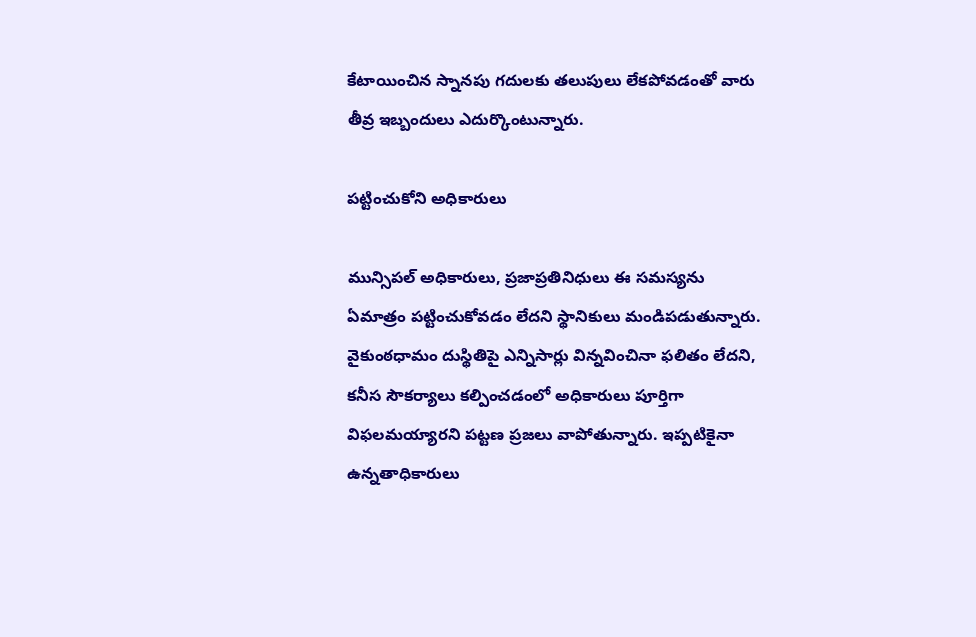కేటాయించిన స్నానపు గదులకు తలుపులు లేకపోవడంతో వారు తీవ్ర ఇబ్బందులు ఎదుర్కొంటున్నారు.

పట్టించుకోని అధికారులు

మున్సిపల్ అధికారులు, ప్రజాప్రతినిధులు ఈ సమస్యను ఏమాత్రం పట్టించుకోవడం లేదని స్థానికులు మండిపడుతున్నారు. వైకుంఠధామం దుస్థితిపై ఎన్నిసార్లు విన్నవించినా ఫలితం లేదని, కనీస సౌకర్యాలు కల్పించడంలో అధికారులు పూర్తిగా విఫలమయ్యారని పట్టణ ప్రజలు వాపోతున్నారు. ఇప్పటికైనా ఉన్నతాధికారులు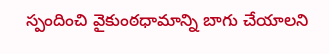స్పందించి వైకుంఠధామాన్ని బాగు చేయాలని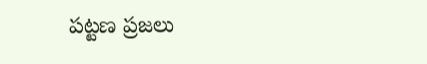పట్టణ ప్రజలు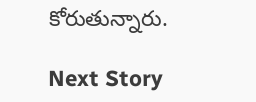కోరుతున్నారు.

Next Story